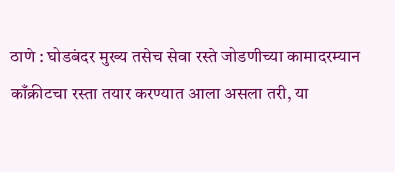ठाणे : घोडबंदर मुख्य तसेच सेवा रस्ते जोडणीच्या कामादरम्यान काँक्रीटचा रस्ता तयार करण्यात आला असला तरी, या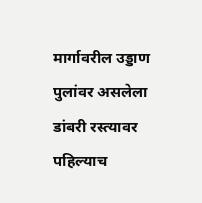मार्गावरील उड्डाण पुलांवर असलेला डांबरी रस्त्यावर पहिल्याच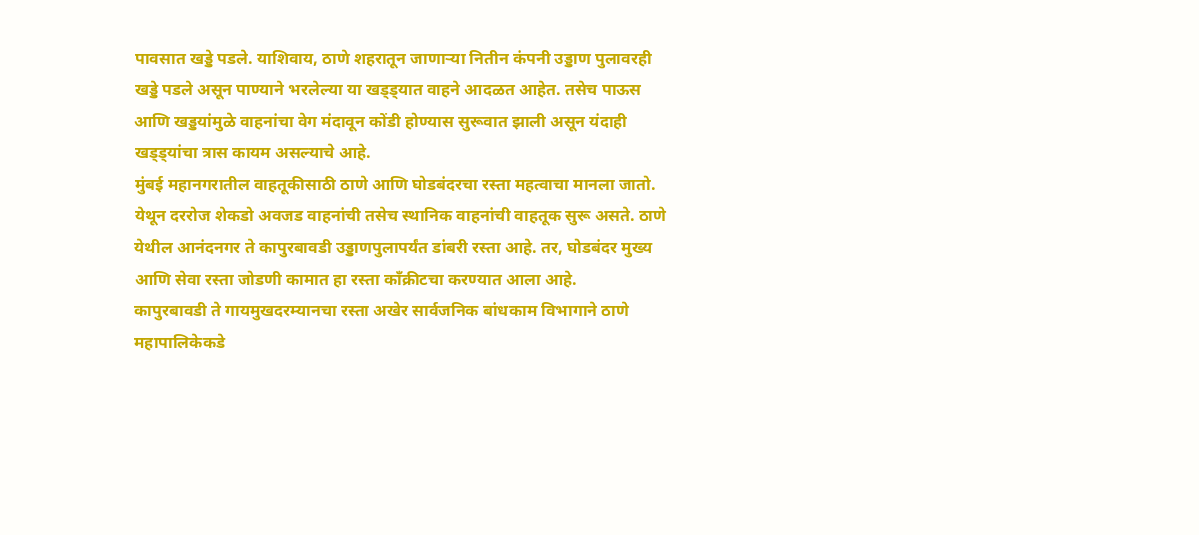पावसात खड्डे पडले. याशिवाय, ठाणे शहरातून जाणाऱ्या नितीन कंपनी उड्डाण पुलावरही खड्डे पडले असून पाण्याने भरलेल्या या खड्ड्यात वाहने आदळत आहेत. तसेच पाऊस आणि खड्डयांमुळे वाहनांचा वेग मंदावून कोंडी होण्यास सुरूवात झाली असून यंदाही खड्ड्यांचा त्रास कायम असल्याचे आहे.
मुंबई महानगरातील वाहतूकीसाठी ठाणे आणि घोडबंदरचा रस्ता महत्वाचा मानला जातो. येथून दररोज शेकडो अवजड वाहनांची तसेच स्थानिक वाहनांची वाहतूक सुरू असते. ठाणे येथील आनंदनगर ते कापुरबावडी उड्डाणपुलापर्यंत डांबरी रस्ता आहे. तर, घोडबंदर मुख्य आणि सेवा रस्ता जोडणी कामात हा रस्ता काँक्रीटचा करण्यात आला आहे.
कापुरबावडी ते गायमुखदरम्यानचा रस्ता अखेर सार्वजनिक बांधकाम विभागाने ठाणे महापालिकेकडे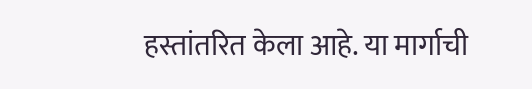हस्तांतरित केला आहे. या मार्गाची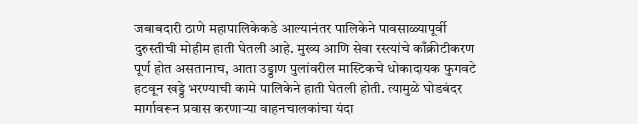जबाबदारी ठाणे महापालिकेकडे आल्यानंतर पालिकेने पावसाळ्यापूर्वी दुरुस्तीची मोहीम हाती घेतली आहे. मुख्य आणि सेवा रस्त्यांचे काँक्रीटीकरण पूर्ण होत असतानाच, आता उड्डाण पुलांवरील मास्टिकचे धोकादायक फुगवटे हटवून खड्डे भरण्याची कामे पालिकेने हाती घेतली होती. त्यामुळे घोडबंदर मार्गावरून प्रवास करणाऱ्या वाहनचालकांचा यंदा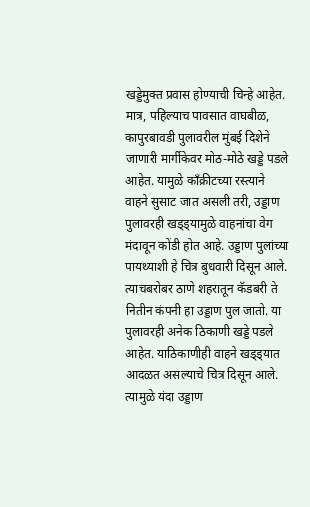खड्डेमुक्त प्रवास होण्याची चिन्हे आहेत.
मात्र, पहिल्याच पावसात वाघबीळ, कापुरबावडी पुलावरील मुंबई दिशेने जाणारी मार्गीकेवर मोठ-मोठे खड्डे पडले आहेत. यामुळे काँक्रीटच्या रस्त्याने वाहने सुसाट जात असली तरी, उड्डाण पुलावरही खड्ड्यामुळे वाहनांचा वेग मंदावून कोंडी होत आहे. उड्डाण पुलांच्या पायथ्याशी हे चित्र बुधवारी दिसून आले. त्याचबरोबर ठाणे शहरातून कॅडबरी ते नितीन कंपनी हा उड्डाण पुल जातो. या पुलावरही अनेक ठिकाणी खड्डे पडले आहेत. याठिकाणीही वाहने खड्ड्यात आदळत असल्याचे चित्र दिसून आले. त्यामुळे यंदा उड्डाण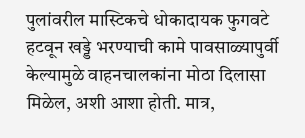पुलांवरील मास्टिकचे धोकादायक फुगवटे हटवून खड्डे भरण्याची कामे पावसाळ्यापुर्वी केल्यामुळे वाहनचालकांना मोठा दिलासा मिळेल, अशी आशा होती. मात्र,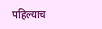पहिल्याच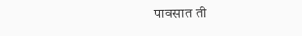पावसात ती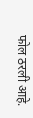फोल ठरली आहे.